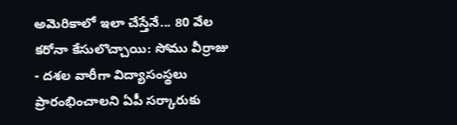అమెరికాలో ఇలా చేస్తేనే... 80 వేల కరోనా కేసులొచ్చాయి: సోము వీర్రాజు
- దశల వారీగా విద్యాసంస్థలు ప్రారంభించాలని ఏపీ సర్కారుకు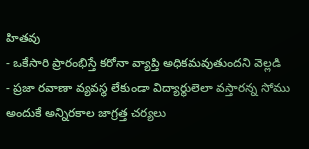హితవు
- ఒకేసారి ప్రారంభిస్తే కరోనా వ్యాప్తి అధికమవుతుందని వెల్లడి
- ప్రజా రవాణా వ్యవస్థ లేకుండా విద్యార్థులెలా వస్తారన్న సోము
అందుకే అన్నిరకాల జాగ్రత్త చర్యలు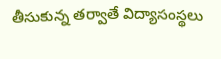తీసుకున్న తర్వాతే విద్యాసంస్థలు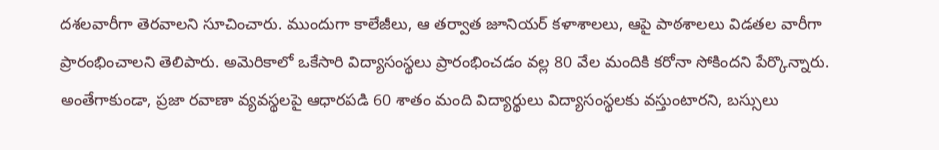దశలవారీగా తెరవాలని సూచించారు. ముందుగా కాలేజీలు, ఆ తర్వాత జూనియర్ కళాశాలలు, ఆపై పాఠశాలలు విడతల వారీగా ప్రారంభించాలని తెలిపారు. అమెరికాలో ఒకేసారి విద్యాసంస్థలు ప్రారంభించడం వల్ల 80 వేల మందికి కరోనా సోకిందని పేర్కొన్నారు. అంతేగాకుండా, ప్రజా రవాణా వ్యవస్థలపై ఆధారపడి 60 శాతం మంది విద్యార్థులు విద్యాసంస్థలకు వస్తుంటారని, బస్సులు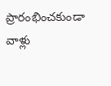ప్రారంభించకుండా వాళ్లు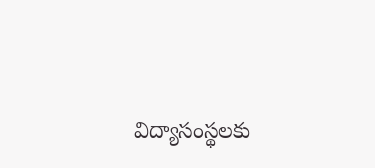విద్యాసంస్థలకు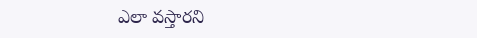ఎలా వస్తారని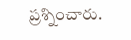ప్రశ్నించారు.